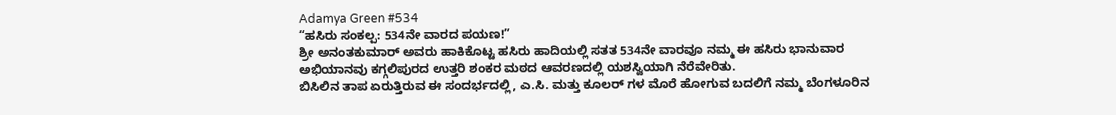Adamya Green #534
“ಹಸಿರು ಸಂಕಲ್ಪ: 534ನೇ ವಾರದ ಪಯಣ!”
ಶ್ರೀ ಅನಂತಕುಮಾರ್ ಅವರು ಹಾಕಿಕೊಟ್ಟ ಹಸಿರು ಹಾದಿಯಲ್ಲಿ ಸತತ 534ನೇ ವಾರವೂ ನಮ್ಮ ಈ ಹಸಿರು ಭಾನುವಾರ ಅಭಿಯಾನವು ಕಗ್ಗಲಿಪುರದ ಉತ್ತರಿ ಶಂಕರ ಮಠದ ಆವರಣದಲ್ಲಿ ಯಶಸ್ವಿಯಾಗಿ ನೆರೆವೇರಿತು.
ಬಿಸಿಲಿನ ತಾಪ ಏರುತ್ತಿರುವ ಈ ಸಂದರ್ಭದಲ್ಲಿ, ಎ.ಸಿ. ಮತ್ತು ಕೂಲರ್ ಗಳ ಮೊರೆ ಹೋಗುವ ಬದಲಿಗೆ ನಮ್ಮ ಬೆಂಗಳೂರಿನ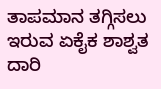ತಾಪಮಾನ ತಗ್ಗಿಸಲು ಇರುವ ಏಕೈಕ ಶಾಶ್ವತ ದಾರಿ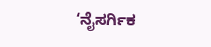‘ನೈಸರ್ಗಿಕ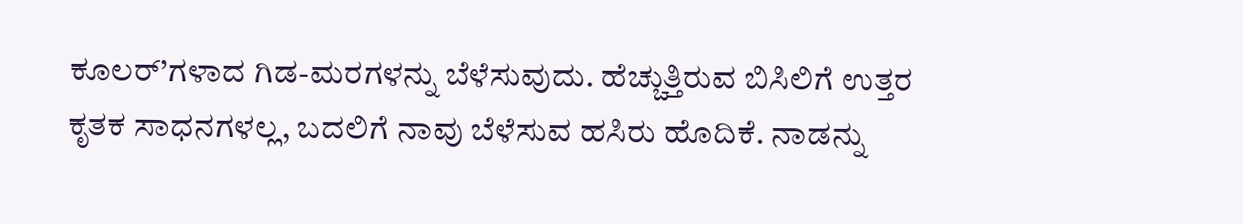ಕೂಲರ್’ಗಳಾದ ಗಿಡ-ಮರಗಳನ್ನು ಬೆಳೆಸುವುದು. ಹೆಚ್ಚುತ್ತಿರುವ ಬಿಸಿಲಿಗೆ ಉತ್ತರ ಕೃತಕ ಸಾಧನಗಳಲ್ಲ, ಬದಲಿಗೆ ನಾವು ಬೆಳೆಸುವ ಹಸಿರು ಹೊದಿಕೆ. ನಾಡನ್ನು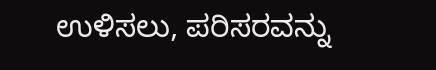ಉಳಿಸಲು, ಪರಿಸರವನ್ನು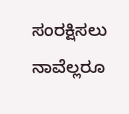ಸಂರಕ್ಷಿಸಲು ನಾವೆಲ್ಲರೂ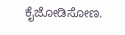ಕೈಜೋಡಿಸೋಣ.